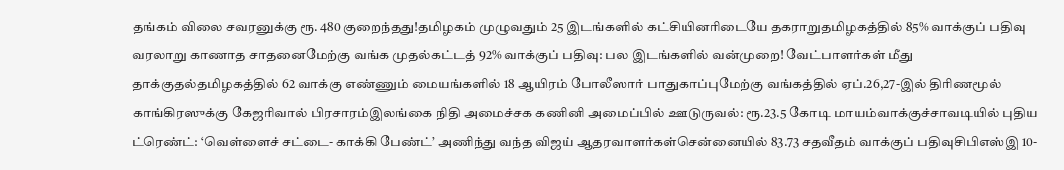தங்கம் விலை சவரனுக்கு ரூ. 480 குறைந்தது!தமிழகம் முழுவதும் 25 இடங்களில் கட்சியினரிடையே தகராறுதமிழகத்தில் 85% வாக்குப் பதிவு வரலாறு காணாத சாதனைமேற்கு வங்க முதல்கட்டத் 92% வாக்குப் பதிவு: பல இடங்களில் வன்முறை! வேட்பாளர்கள் மீது தாக்குதல்தமிழகத்தில் 62 வாக்கு எண்ணும் மையங்களில் 18 ஆயிரம் போலீஸார் பாதுகாப்புமேற்கு வங்கத்தில் ஏப்.26,27-இல் திரிணமூல் காங்கிரஸுக்கு கேஜரிவால் பிரசாரம்இலங்கை நிதி அமைச்சக கணினி அமைப்பில் ஊடுருவல்: ரூ.23.5 கோடி மாயம்வாக்குச்சாவடியில் புதிய ட்ரெண்ட்: ‘வெள்ளைச் சட்டை- காக்கி பேண்ட்’ அணிந்து வந்த விஜய் ஆதரவாளர்கள்சென்னையில் 83.73 சதவீதம் வாக்குப் பதிவுசிபிஎஸ்இ 10-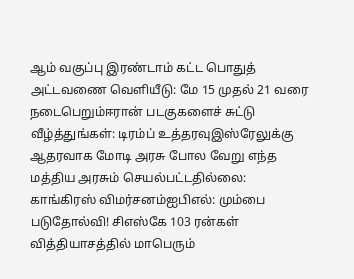ஆம் வகுப்பு இரண்டாம் கட்ட பொதுத் அட்டவணை வெளியீடு: மே 15 முதல் 21 வரை நடைபெறும்ஈரான் படகுகளைச் சுட்டு வீழ்த்துங்கள்: டிரம்ப் உத்தரவுஇஸ்ரேலுக்கு ஆதரவாக மோடி அரசு போல வேறு எந்த மத்திய அரசும் செயல்பட்டதில்லை: காங்கிரஸ் விமர்சனம்ஐபிஎல்: மும்பை படுதோல்வி! சிஎஸ்கே 103 ரன்கள் வித்தியாசத்தில் மாபெரும்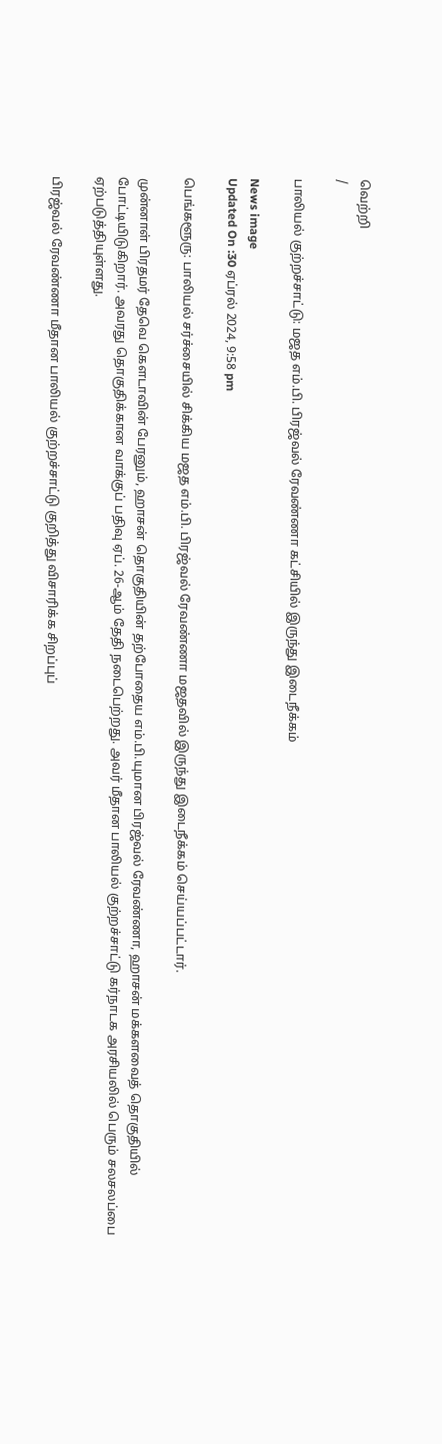வெற்றி
/

பாலியல் குற்றச்சாட்டு: மஜத எம்.பி. பிரஜ்வல் ரேவண்ணா கட்சியில் இருந்து இடைநீக்கம்

News image
Updated On :30 ஏப்ரல் 2024, 9:58 pm

பெங்களூரு: பாலியல் சர்ச்சையில் சிக்கிய மஜத எம்.பி. பிரஜ்வல் ரேவண்ணா மஜதவில் இருந்து இடைநீக்கம் செய்யப்பட்டார்.

முன்னாள் பிரதமர் தேவெ கெளடாவின் பேரனும், ஹாசன் தொகுதியின் தற்போதைய எம்.பி.யுமான பிரஜ்வல் ரேவண்ணா, ஹாசன் மக்களவைத் தொகுதியில் போட்டியிடுகிறார். அவரது தொகுதிக்கான வாக்குப் பதிவு ஏப். 26-ஆம் தேதி நடைபெற்றது. அவர் மீதான பாலியல் குற்றச்சாட்டு கர்நாடக அரசியலில் பெரும் சலசலப்பை ஏற்படுத்தியுள்ளது.

பிரஜ்வல் ரேவண்ணா மீதான பாலியல் குற்றச்சாட்டு குறித்து விசாரிக்க சிறப்புப்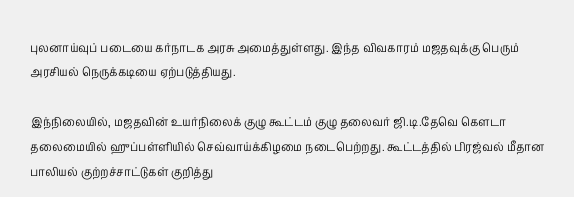புலனாய்வுப் படையை கர்நாடக அரசு அமைத்துள்ளது. இந்த விவகாரம் மஜதவுக்கு பெரும் அரசியல் நெருக்கடியை ஏற்படுத்தியது.

இந்நிலையில், மஜதவின் உயர்நிலைக் குழு கூட்டம் குழு தலைவர் ஜி.டி.தேவெ கெளடா தலைமையில் ஹுப்பள்ளியில் செவ்வாய்க்கிழமை நடைபெற்றது. கூட்டத்தில் பிரஜ்வல் மீதான பாலியல் குற்றச்சாட்டுகள் குறித்து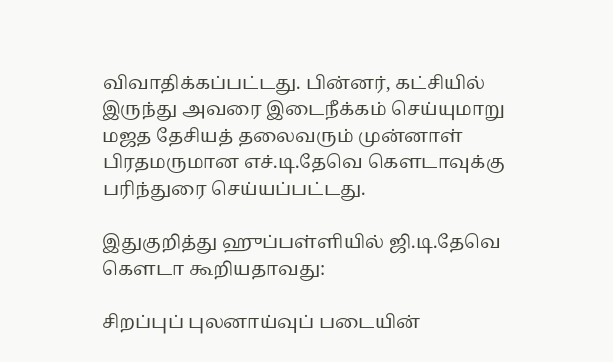விவாதிக்கப்பட்டது. பின்னர், கட்சியில் இருந்து அவரை இடைநீக்கம் செய்யுமாறு மஜத தேசியத் தலைவரும் முன்னாள் பிரதமருமான எச்.டி.தேவெ கெளடாவுக்கு பரிந்துரை செய்யப்பட்டது.

இதுகுறித்து ஹுப்பள்ளியில் ஜி.டி.தேவெ கெளடா கூறியதாவது:

சிறப்புப் புலனாய்வுப் படையின்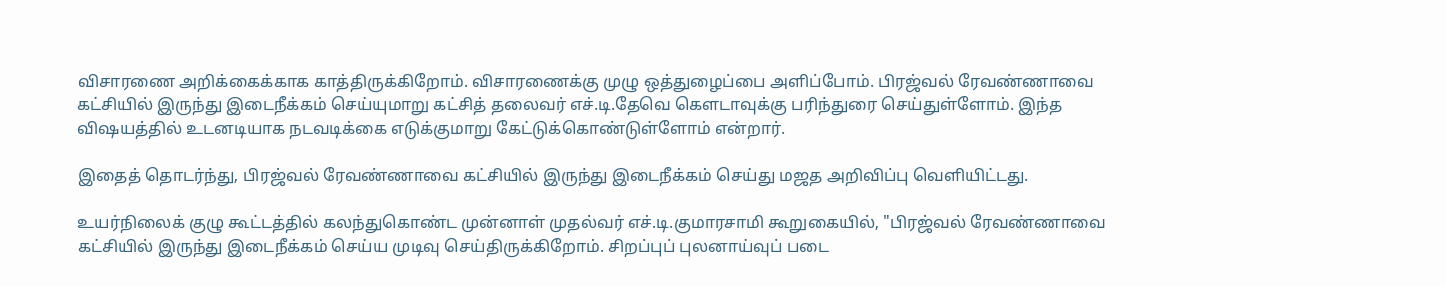விசாரணை அறிக்கைக்காக காத்திருக்கிறோம். விசாரணைக்கு முழு ஒத்துழைப்பை அளிப்போம். பிரஜ்வல் ரேவண்ணாவை கட்சியில் இருந்து இடைநீக்கம் செய்யுமாறு கட்சித் தலைவர் எச்.டி.தேவெ கெளடாவுக்கு பரிந்துரை செய்துள்ளோம். இந்த விஷயத்தில் உடனடியாக நடவடிக்கை எடுக்குமாறு கேட்டுக்கொண்டுள்ளோம் என்றார்.

இதைத் தொடர்ந்து, பிரஜ்வல் ரேவண்ணாவை கட்சியில் இருந்து இடைநீக்கம் செய்து மஜத அறிவிப்பு வெளியிட்டது.

உயர்நிலைக் குழு கூட்டத்தில் கலந்துகொண்ட முன்னாள் முதல்வர் எச்.டி.குமாரசாமி கூறுகையில், "பிரஜ்வல் ரேவண்ணாவை கட்சியில் இருந்து இடைநீக்கம் செய்ய முடிவு செய்திருக்கிறோம். சிறப்புப் புலனாய்வுப் படை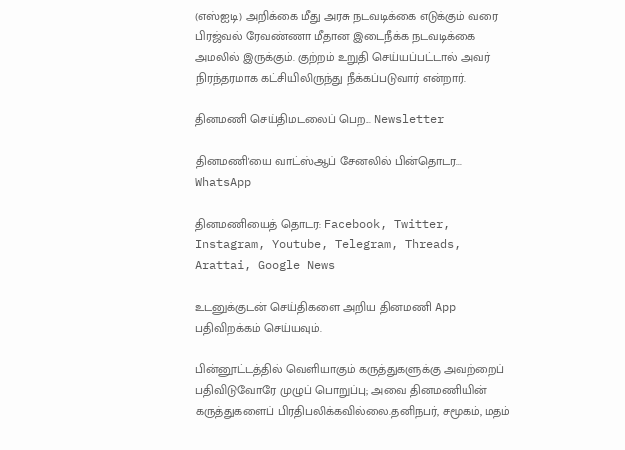(எஸ்ஐடி) அறிக்கை மீது அரசு நடவடிக்கை எடுக்கும் வரை பிரஜ்வல் ரேவண்ணா மீதான இடைநீக்க நடவடிக்கை அமலில் இருக்கும். குற்றம் உறுதி செய்யப்பட்டால் அவர் நிரந்தரமாக கட்சியிலிருந்து நீக்கப்படுவார் என்றார்.

தினமணி செய்திமடலைப் பெற... Newsletter

தினமணி'யை வாட்ஸ்ஆப் சேனலில் பின்தொடர... WhatsApp

தினமணியைத் தொடர: Facebook, Twitter, Instagram, Youtube, Telegram, Threads, Arattai, Google News

உடனுக்குடன் செய்திகளை அறிய தினமணி App பதிவிறக்கம் செய்யவும்.

பின்னூட்டத்தில் வெளியாகும் கருத்துகளுக்கு அவற்றைப் பதிவிடுவோரே முழுப் பொறுப்பு; அவை தினமணியின் கருத்துகளைப் பிரதிபலிக்கவில்லை.தனிநபர், சமூகம், மதம்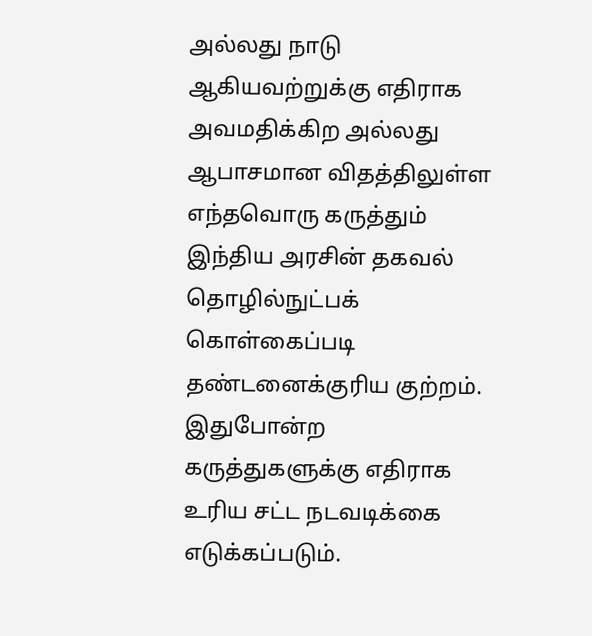அல்லது நாடு ஆகியவற்றுக்கு எதிராக அவமதிக்கிற அல்லது ஆபாசமான விதத்திலுள்ள எந்தவொரு கருத்தும் இந்திய அரசின் தகவல் தொழில்நுட்பக் கொள்கைப்படி தண்டனைக்குரிய குற்றம். இதுபோன்ற கருத்துகளுக்கு எதிராக உரிய சட்ட நடவடிக்கை எடுக்கப்படும்.